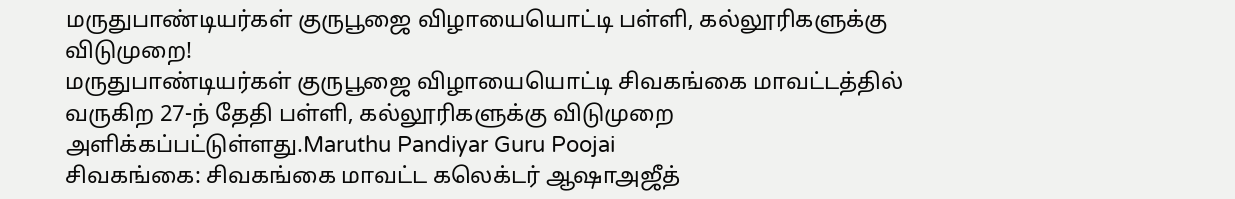மருதுபாண்டியர்கள் குருபூஜை விழாயையொட்டி பள்ளி, கல்லூரிகளுக்கு விடுமுறை!
மருதுபாண்டியர்கள் குருபூஜை விழாயையொட்டி சிவகங்கை மாவட்டத்தில் வருகிற 27-ந் தேதி பள்ளி, கல்லூரிகளுக்கு விடுமுறை அளிக்கப்பட்டுள்ளது.Maruthu Pandiyar Guru Poojai
சிவகங்கை: சிவகங்கை மாவட்ட கலெக்டர் ஆஷாஅஜீத்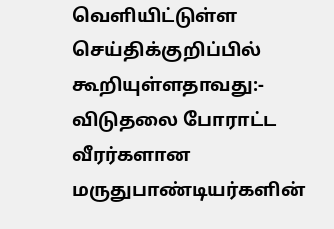வெளியிட்டுள்ள செய்திக்குறிப்பில் கூறியுள்ளதாவது:-
விடுதலை போராட்ட வீரர்களான மருதுபாண்டியர்களின்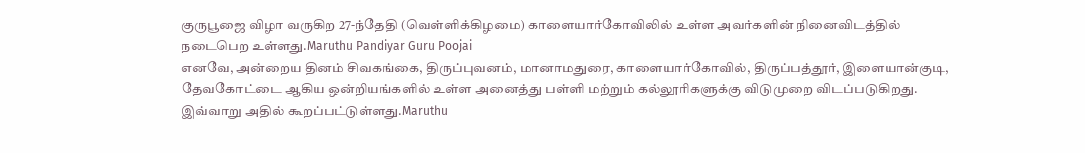குருபூஜை விழா வருகிற 27-ந்தேதி (வெள்ளிக்கிழமை) காளையார்கோவிலில் உள்ள அவர்களின் நினைவிடத்தில் நடைபெற உள்ளது.Maruthu Pandiyar Guru Poojai
எனவே, அன்றைய தினம் சிவகங்கை, திருப்புவனம், மானாமதுரை, காளையார்கோவில், திருப்பத்தூர், இளையான்குடி, தேவகோட்டை ஆகிய ஒன்றியங்களில் உள்ள அனைத்து பள்ளி மற்றும் கல்லூரிகளுக்கு விடுமுறை விடப்படுகிறது.
இவ்வாறு அதில் கூறப்பட்டுள்ளது.Maruthu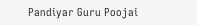Pandiyar Guru Poojai